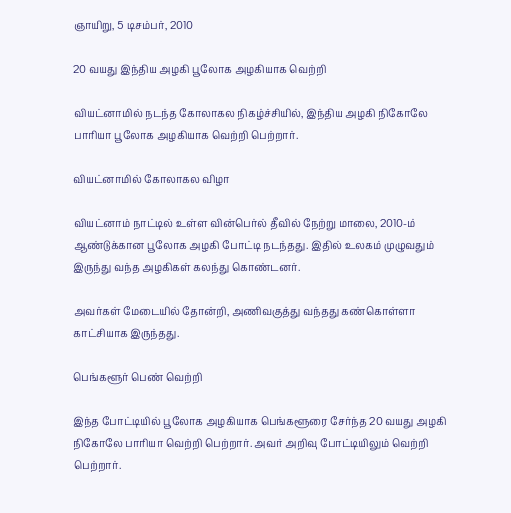ஞாயிறு, 5 டிசம்பர், 2010

20 வயது இந்திய அழகி பூலோக அழகியாக வெற்றி

வியட்னாமில் நடந்த கோலாகல நிகழ்ச்சியில், இந்திய அழகி நிகோலே பாரியா பூலோக அழகியாக வெற்றி பெற்றார்.

வியட்னாமில் கோலாகல விழா

வியட்னாம் நாட்டில் உள்ள வின்பெர்ல் தீவில் நேற்று மாலை, 2010-ம் ஆண்டுக்கான பூலோக அழகி போட்டி நடந்தது. இதில் உலகம் முழுவதும் இருந்து வந்த அழகிகள் கலந்து கொண்டனர்.

அவர்கள் மேடையில் தோன்றி, அணிவகுத்து வந்தது கண்கொள்ளா காட்சியாக இருந்தது.

பெங்களூர் பெண் வெற்றி

இந்த போட்டியில் பூலோக அழகியாக பெங்களூரை சேர்ந்த 20 வயது அழகி நிகோலே பாரியா வெற்றி பெற்றார். அவர் அறிவு போட்டியிலும் வெற்றி பெற்றார்.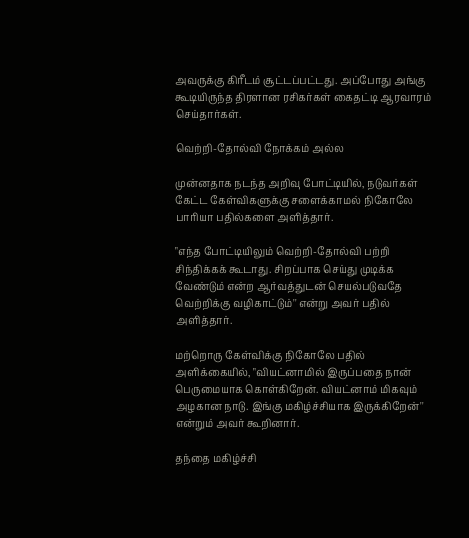அவருக்கு கிரீடம் சூட்டப்பட்டது. அப்போது அங்கு கூடியிருந்த திரளான ரசிகர்கள் கைதட்டி ஆரவாரம் செய்தார்கள்.

வெற்றி-தோல்வி நோக்கம் அல்ல

முன்னதாக நடந்த அறிவு போட்டியில், நடுவர்கள் கேட்ட கேள்விகளுக்கு சளைக்காமல் நிகோலே பாரியா பதில்களை அளித்தார்.

"எந்த போட்டியிலும் வெற்றி-தோல்வி பற்றி சிந்திக்கக் கூடாது. சிறப்பாக செய்து முடிக்க வேண்டும் என்ற ஆர்வத்துடன் செயல்படுவதே வெற்றிக்கு வழிகாட்டும்'' என்று அவர் பதில் அளித்தார்.

மற்றொரு கேள்விக்கு நிகோலே பதில் அளிக்கையில், "வியட்னாமில் இருப்பதை நான் பெருமையாக கொள்கிறேன். வியட்னாம் மிகவும் அழகான நாடு. இங்கு மகிழ்ச்சியாக இருக்கிறேன்'' என்றும் அவர் கூறினார்.

தந்தை மகிழ்ச்சி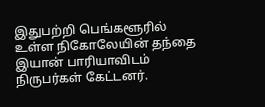இதுபற்றி பெங்களூரில் உள்ள நிகோலேயின் தந்தை இயான் பாரியாவிடம் நிருபர்கள் கேட்டனர்.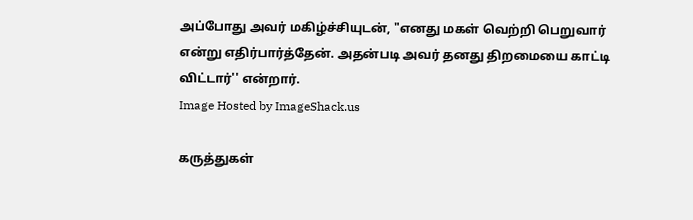அப்போது அவர் மகிழ்ச்சியுடன், "எனது மகள் வெற்றி பெறுவார் என்று எதிர்பார்த்தேன். அதன்படி அவர் தனது திறமையை காட்டி விட்டார்'' என்றார்.
Image Hosted by ImageShack.us

கருத்துகள்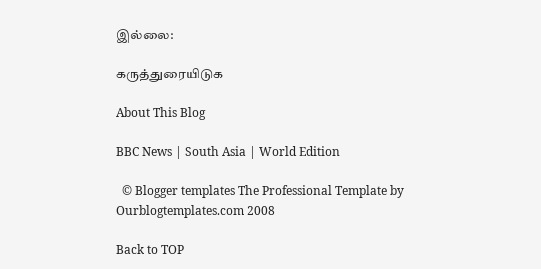இல்லை:

கருத்துரையிடுக

About This Blog

BBC News | South Asia | World Edition

  © Blogger templates The Professional Template by Ourblogtemplates.com 2008

Back to TOP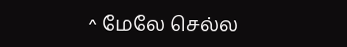^ மேலே செல்ல